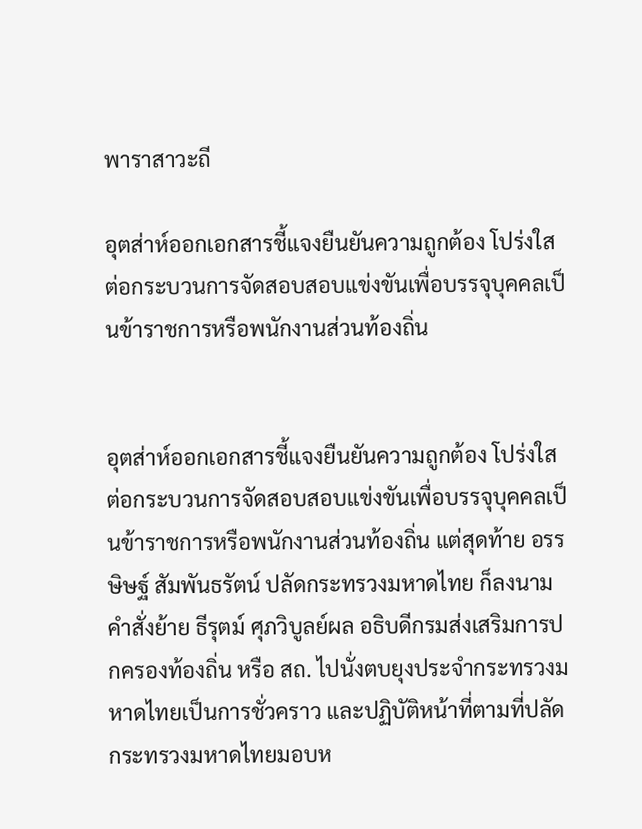พาราสาวะถี

อุตส่าห์ออกเอกสารชี้แจงยืนยันความถูกต้อง โปร่งใส ต่อกระบวนการจัดสอบสอบแข่งขันเพื่อบรรจุบุคคลเป็นข้าราชการหรือพนักงานส่วนท้องถิ่น


อุตส่าห์ออกเอกสารชี้แจงยืนยันความถูกต้อง โปร่งใส ต่อกระบวนการจัดสอบสอบแข่งขันเพื่อบรรจุบุคคลเป็นข้าราชการหรือพนักงานส่วนท้องถิ่น แต่สุดท้าย อรรษิษฐ์ สัมพันธรัตน์ ปลัดกระทรวงมหาดไทย ก็ลงนามคำสั่งย้าย ธีรุตม์ ศุภวิบูลย์ผล อธิบดีกรมส่งเสริมการปกครองท้องถิ่น หรือ สถ. ไปนั่งตบยุงประจำกระทรวงมหาดไทยเป็นการชั่วคราว และปฏิบัติหน้าที่ตามที่ปลัดกระทรวงมหาดไทยมอบห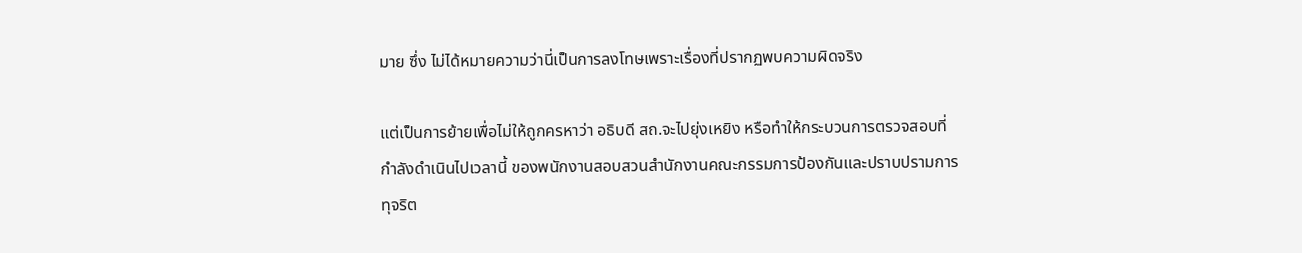มาย ซึ่ง ไม่ได้หมายความว่านี่เป็นการลงโทษเพราะเรื่องที่ปรากฏพบความผิดจริง

แต่เป็นการย้ายเพื่อไม่ให้ถูกครหาว่า อธิบดี สถ.จะไปยุ่งเหยิง หรือทำให้กระบวนการตรวจสอบที่กำลังดำเนินไปเวลานี้ ของพนักงานสอบสวนสำนักงานคณะกรรมการป้องกันและปราบปรามการทุจริต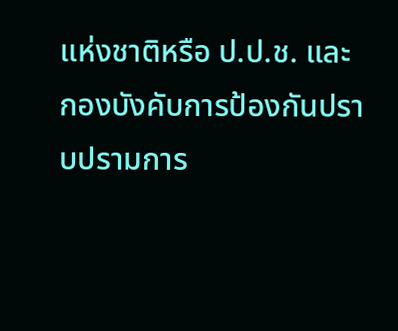แห่งชาติหรือ ป.ป.ช. และกองบังคับการป้องกันปราบปรามการ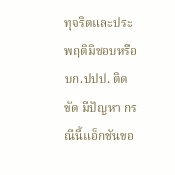ทุจริตและประพฤติมิชอบหรือ บก.ปปป. ติดขัด มีปัญหา กรณีนี้แอ็กชันขอ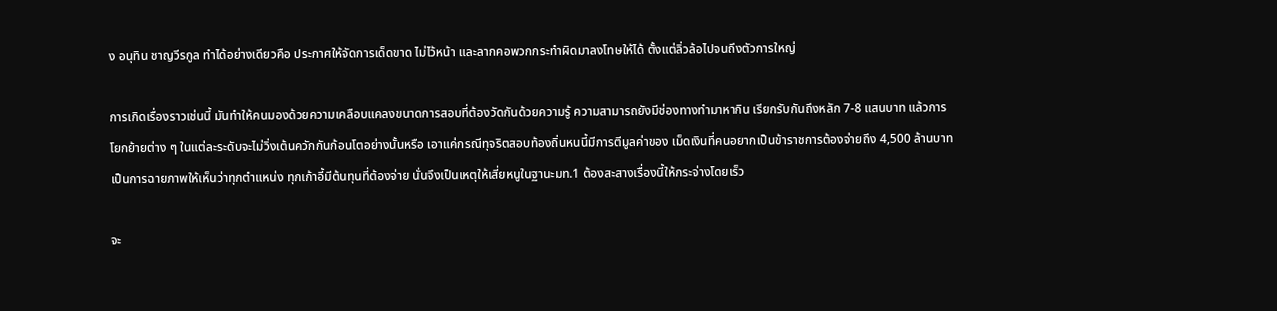ง อนุทิน ชาญวีรกูล ทำได้อย่างเดียวคือ ประกาศให้จัดการเด็ดขาด ไม่ไว้หน้า และลากคอพวกกระทำผิดมาลงโทษให้ได้ ตั้งแต่ลิ่วล้อไปจนถึงตัวการใหญ่

การเกิดเรื่องราวเช่นนี้ มันทำให้คนมองด้วยความเคลือบแคลงขนาดการสอบที่ต้องวัดกันด้วยความรู้ ความสามารถยังมีช่องทางทำมาหากิน เรียกรับกันถึงหลัก 7-8 แสนบาท แล้วการโยกย้ายต่าง ๆ ในแต่ละระดับจะไม่วิ่งเต้นควักกันก้อนโตอย่างนั้นหรือ เอาแค่กรณีทุจริตสอบท้องถิ่นหนนี้มีการตีมูลค่าของ เม็ดเงินที่คนอยากเป็นข้าราชการต้องจ่ายถึง 4,500 ล้านบาท เป็นการฉายภาพให้เห็นว่าทุกตำแหน่ง ทุกเก้าอี้มีต้นทุนที่ต้องจ่าย นั่นจึงเป็นเหตุให้เสี่ยหนูในฐานะมท.1 ต้องสะสางเรื่องนี้ให้กระจ่างโดยเร็ว

จะ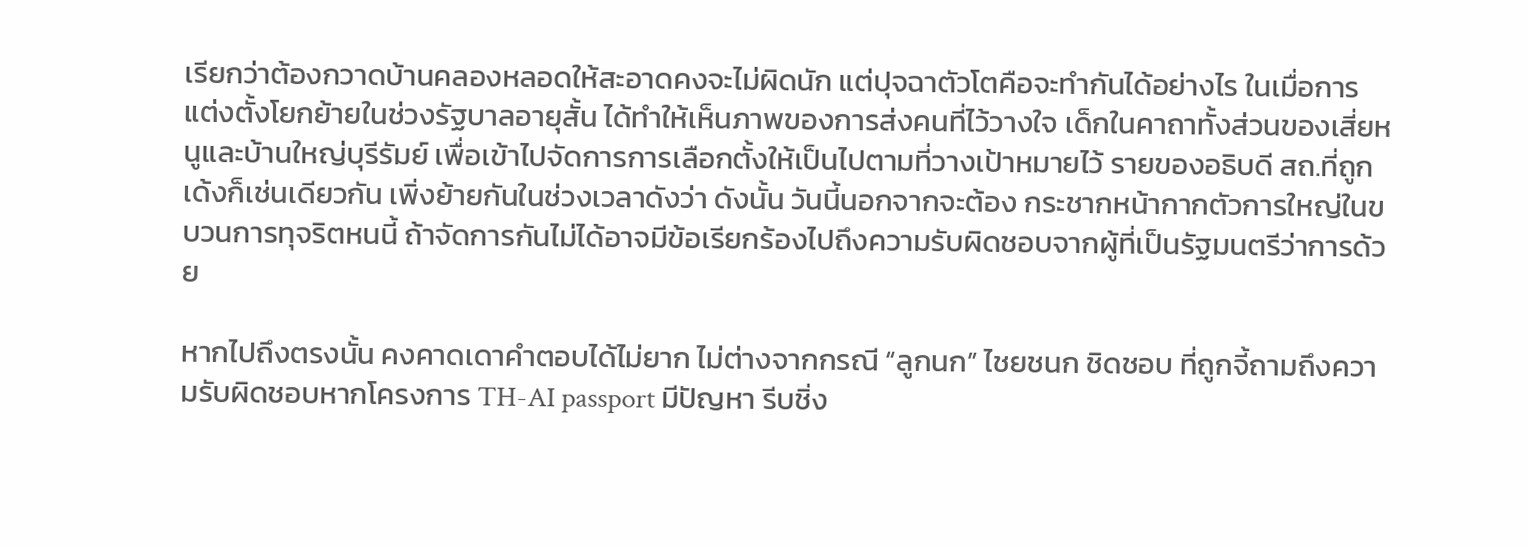เรียกว่าต้องกวาดบ้านคลองหลอดให้สะอาดคงจะไม่ผิดนัก แต่ปุจฉาตัวโตคือจะทำกันได้อย่างไร ในเมื่อการแต่งตั้งโยกย้ายในช่วงรัฐบาลอายุสั้น ได้ทำให้เห็นภาพของการส่งคนที่ไว้วางใจ เด็กในคาถาทั้งส่วนของเสี่ยหนูและบ้านใหญ่บุรีรัมย์ เพื่อเข้าไปจัดการการเลือกตั้งให้เป็นไปตามที่วางเป้าหมายไว้ รายของอธิบดี สถ.ที่ถูกเด้งก็เช่นเดียวกัน เพิ่งย้ายกันในช่วงเวลาดังว่า ดังนั้น วันนี้นอกจากจะต้อง กระชากหน้ากากตัวการใหญ่ในขบวนการทุจริตหนนี้ ถ้าจัดการกันไม่ได้อาจมีข้อเรียกร้องไปถึงความรับผิดชอบจากผู้ที่เป็นรัฐมนตรีว่าการด้วย

หากไปถึงตรงนั้น คงคาดเดาคำตอบได้ไม่ยาก ไม่ต่างจากกรณี “ลูกนก” ไชยชนก ชิดชอบ ที่ถูกจี้ถามถึงความรับผิดชอบหากโครงการ TH-AI passport มีปัญหา รีบชิ่ง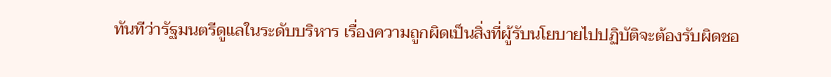ทันทีว่ารัฐมนตรีดูแลในระดับบริหาร เรื่องความถูกผิดเป็นสิ่งที่ผู้รับนโยบายไปปฏิบัติจะต้องรับผิดชอ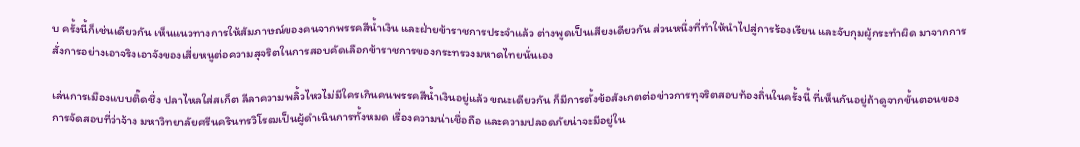บ ครั้งนี้ก็เช่นเดียวกัน เห็นแนวทางการให้สัมภาษณ์ของคนจากพรรคสีน้ำเงิน และฝ่ายข้าราชการประจำแล้ว ต่างพูดเป็นเสียงเดียวกัน ส่วนหนึ่งที่ทำให้นำไปสู่การร้องเรียน และจับกุมผู้กระทำผิด มาจากการสั่งการอย่างเอาจริงเอาจังของเสี่ยหนูต่อความสุจริตในการสอบคัดเลือกข้าราชการของกระทรวงมหาดไทยนั่นเอง

เล่นการเมืองแบบติ๊ดชึ่ง ปลาไหลใส่สเก็ต ลีลาความพลิ้วไหวไม่มีใครเกินคนพรรคสีน้ำเงินอยู่แล้ว ขณะเดียวกัน ก็มีการตั้งข้อสังเกตต่อข่าวการทุจริตสอบท้องถิ่นในครั้งนี้ ที่เห็นกันอยู่ถ้าดูจากขั้นตอนของการจัดสอบที่ว่าจ้าง มหาวิทยาลัยศรีนครินทรวิโรฒเป็นผู้ดำเนินการทั้งหมด เรื่องความน่าเชื่อถือ และความปลอดภัยน่าจะมีอยู่ใน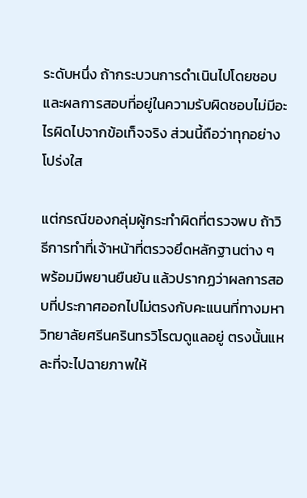ระดับหนึ่ง ถ้ากระบวนการดำเนินไปโดยชอบ และผลการสอบที่อยู่ในความรับผิดชอบไม่มีอะไรผิดไปจากข้อเท็จจริง ส่วนนี้ถือว่าทุกอย่างโปร่งใส

แต่กรณีของกลุ่มผู้กระทำผิดที่ตรวจพบ ถ้าวิธีการทำที่เจ้าหน้าที่ตรวจยึดหลักฐานต่าง ๆ พร้อมมีพยานยืนยัน แล้วปรากฏว่าผลการสอบที่ประกาศออกไปไม่ตรงกับคะแนนที่ทางมหาวิทยาลัยศรีนครินทรวิโรฒดูแลอยู่ ตรงนั้นแหละที่จะไปฉายภาพให้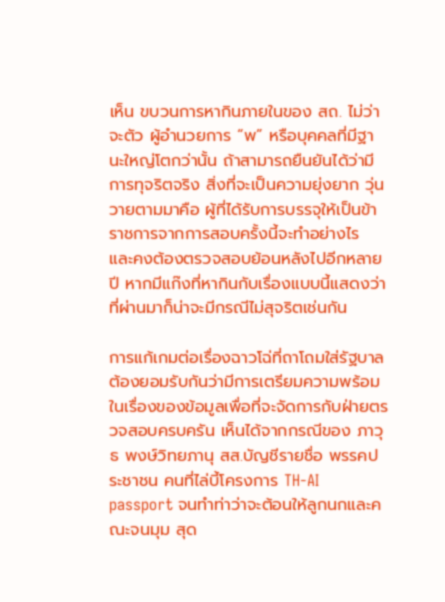เห็น ขบวนการหากินภายในของ สถ. ไม่ว่าจะตัว ผู้อำนวยการ “พ” หรือบุคคลที่มีฐานะใหญ่โตกว่านั้น ถ้าสามารถยืนยันได้ว่ามีการทุจริตจริง สิ่งที่จะเป็นความยุ่งยาก วุ่นวายตามมาคือ ผู้ที่ได้รับการบรรจุให้เป็นข้าราชการจากการสอบครั้งนี้จะทำอย่างไร และคงต้องตรวจสอบย้อนหลังไปอีกหลายปี หากมีแก๊งที่หากินกับเรื่องแบบนี้แสดงว่าที่ผ่านมาก็น่าจะมีกรณีไม่สุจริตเช่นกัน

การแก้เกมต่อเรื่องฉาวโฉ่ที่ถาโถมใส่รัฐบาล ต้องยอมรับกันว่ามีการเตรียมความพร้อมในเรื่องของข้อมูลเพื่อที่จะจัดการกับฝ่ายตรวจสอบครบครัน เห็นได้จากกรณีของ ภาวุธ พงษ์วิทยภานุ สส.บัญชีรายชื่อ พรรคประชาชน คนที่ไล่บี้โครงการ TH-AI passport จนทำท่าว่าจะต้อนให้ลูกนกและคณะจนมุม สุด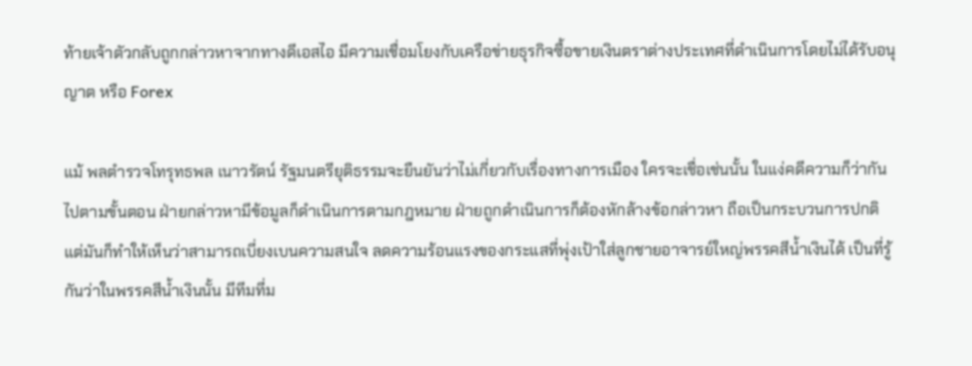ท้ายเจ้าตัวกลับถูกกล่าวหาจากทางดีเอสไอ มีความเชื่อมโยงกับเครือข่ายธุรกิจซื้อขายเงินตราต่างประเทศที่ดำเนินการโดยไม่ได้รับอนุญาต หรือ Forex

แม้ พลตำรวจโทรุทธพล เนาวรัตน์ รัฐมนตรียุติธรรมจะยืนยันว่าไม่เกี่ยวกับเรื่องทางการเมือง ใครจะเชื่อเช่นนั้น ในแง่คดีความก็ว่ากันไปตามขั้นตอน ฝ่ายกล่าวหามีข้อมูลก็ดำเนินการตามกฎหมาย ฝ่ายถูกดำเนินการก็ต้องหักล้างข้อกล่าวหา ถือเป็นกระบวนการปกติ แต่มันก็ทำให้เห็นว่าสามารถเบี่ยงเบนความสนใจ ลดความร้อนแรงของกระแสที่พุ่งเป้าใส่ลูกชายอาจารย์ใหญ่พรรคสีน้ำเงินได้ เป็นที่รู้กันว่าในพรรคสีน้ำเงินนั้น มีทีมที่ม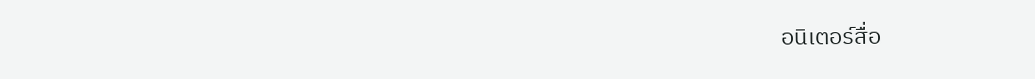อนิเตอร์สื่อ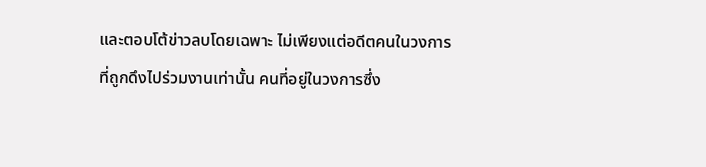และตอบโต้ข่าวลบโดยเฉพาะ ไม่เพียงแต่อดีตคนในวงการที่ถูกดึงไปร่วมงานเท่านั้น คนที่อยู่ในวงการซึ่ง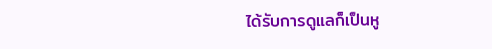ได้รับการดูแลก็เป็นหู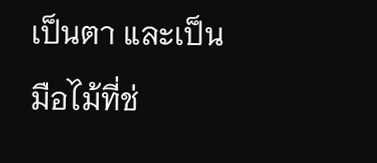เป็นตา และเป็นมือไม้ที่ช่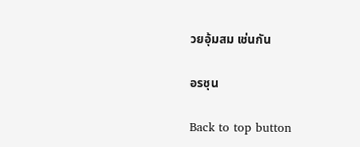วยอุ้มสม เช่นกัน

อรชุน

Back to top button